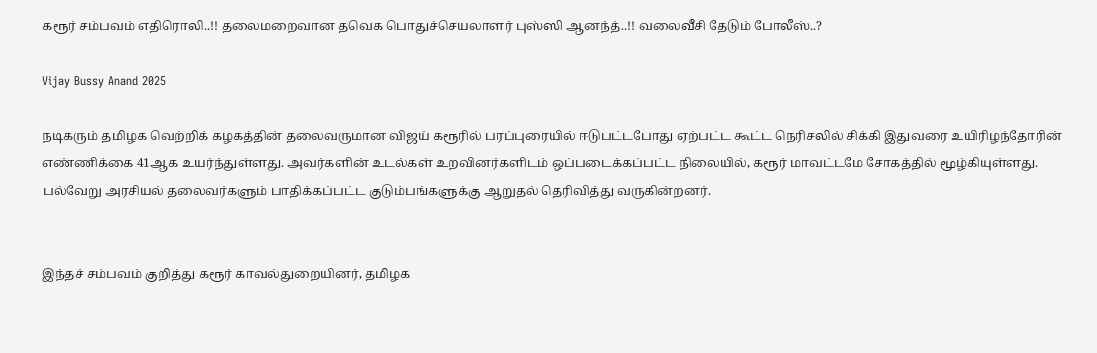கரூர் சம்பவம் எதிரொலி..!! தலைமறைவான தவெக பொதுச்செயலாளர் புஸ்ஸி ஆனந்த்..!! வலைவீசி தேடும் போலீஸ்..?

Vijay Bussy Anand 2025

நடிகரும் தமிழக வெற்றிக் கழகத்தின் தலைவருமான விஜய் கரூரில் பரப்புரையில் ஈடுபட்டபோது ஏற்பட்ட கூட்ட நெரிசலில் சிக்கி இதுவரை உயிரிழந்தோரின் எண்ணிக்கை 41ஆக உயர்ந்துள்ளது. அவர்களின் உடல்கள் உறவினர்களிடம் ஒப்படைக்கப்பட்ட நிலையில், கரூர் மாவட்டமே சோகத்தில் மூழ்கியுள்ளது. பல்வேறு அரசியல் தலைவர்களும் பாதிக்கப்பட்ட குடும்பங்களுக்கு ஆறுதல் தெரிவித்து வருகின்றனர்.


இந்தச் சம்பவம் குறித்து கரூர் காவல்துறையினர், தமிழக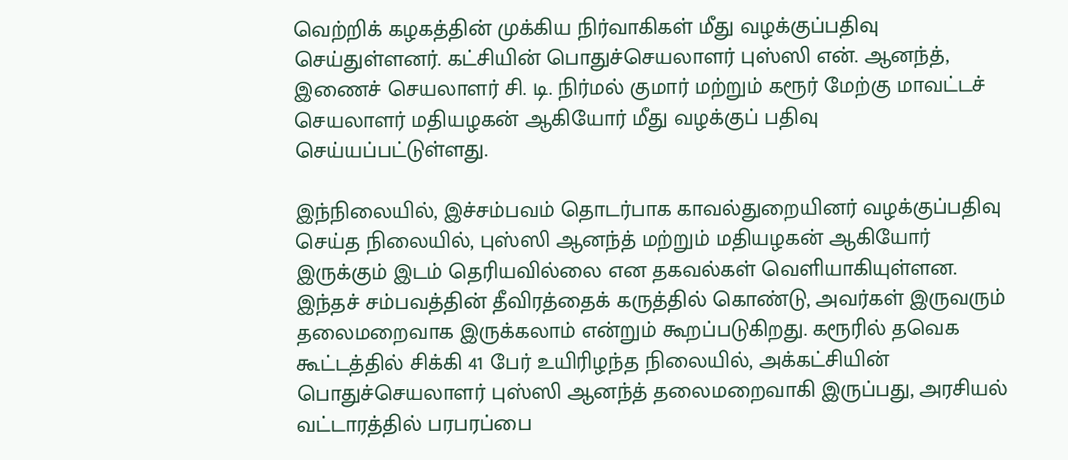வெற்றிக் கழகத்தின் முக்கிய நிர்வாகிகள் மீது வழக்குப்பதிவு செய்துள்ளனர். கட்சியின் பொதுச்செயலாளர் புஸ்ஸி என். ஆனந்த், இணைச் செயலாளர் சி. டி. நிர்மல் குமார் மற்றும் கரூர் மேற்கு மாவட்டச் செயலாளர் மதியழகன் ஆகியோர் மீது வழக்குப் பதிவு செய்யப்பட்டுள்ளது.

இந்நிலையில், இச்சம்பவம் தொடர்பாக காவல்துறையினர் வழக்குப்பதிவு செய்த நிலையில், புஸ்ஸி ஆனந்த் மற்றும் மதியழகன் ஆகியோர் இருக்கும் இடம் தெரியவில்லை என தகவல்கள் வெளியாகியுள்ளன. இந்தச் சம்பவத்தின் தீவிரத்தைக் கருத்தில் கொண்டு, அவர்கள் இருவரும் தலைமறைவாக இருக்கலாம் என்றும் கூறப்படுகிறது. கரூரில் தவெக கூட்டத்தில் சிக்கி 41 பேர் உயிரிழந்த நிலையில், அக்கட்சியின் பொதுச்செயலாளர் புஸ்ஸி ஆனந்த் தலைமறைவாகி இருப்பது, அரசியல் வட்டாரத்தில் பரபரப்பை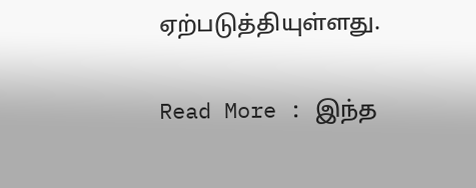ஏற்படுத்தியுள்ளது.

Read More : இந்த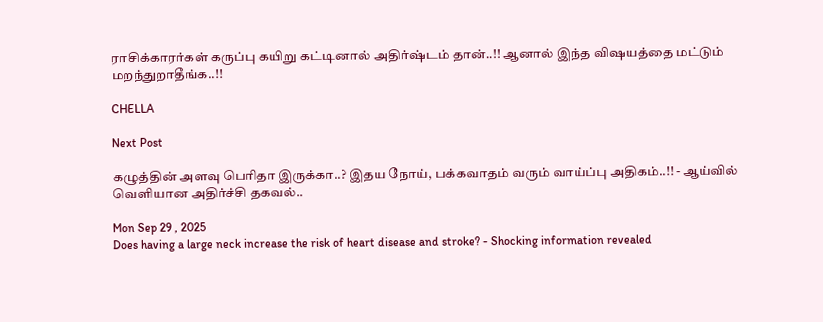ராசிக்காரர்கள் கருப்பு கயிறு கட்டினால் அதிர்ஷ்டம் தான்..!! ஆனால் இந்த விஷயத்தை மட்டும் மறந்துறாதீங்க..!!

CHELLA

Next Post

கழுத்தின் அளவு பெரிதா இருக்கா..? இதய நோய், பக்கவாதம் வரும் வாய்ப்பு அதிகம்..!! - ஆய்வில் வெளியான அதிர்ச்சி தகவல்..

Mon Sep 29 , 2025
Does having a large neck increase the risk of heart disease and stroke? - Shocking information revealed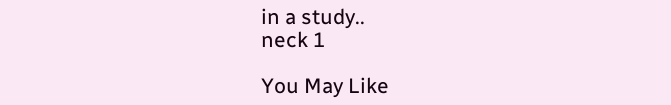in a study..
neck 1

You May Like